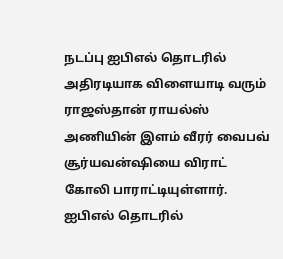நடப்பு ஐபிஎல் தொடரில் அதிரடியாக விளையாடி வரும் ராஜஸ்தான் ராயல்ஸ் அணியின் இளம் வீரர் வைபவ் சூர்யவன்ஷியை விராட் கோலி பாராட்டியுள்ளார்.
ஐபிஎல் தொடரில்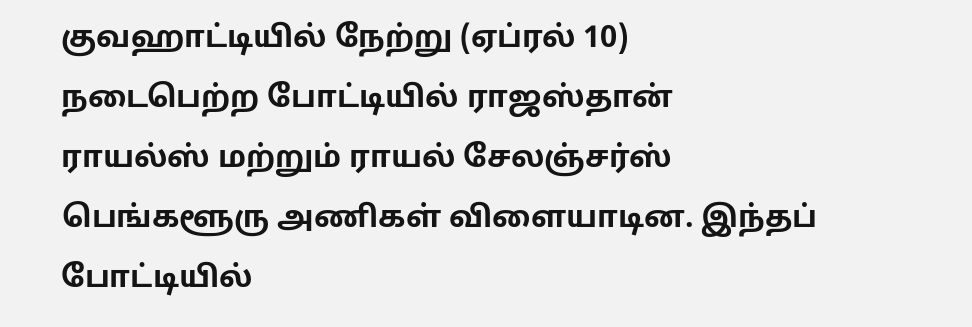குவஹாட்டியில் நேற்று (ஏப்ரல் 10) நடைபெற்ற போட்டியில் ராஜஸ்தான் ராயல்ஸ் மற்றும் ராயல் சேலஞ்சர்ஸ் பெங்களூரு அணிகள் விளையாடின. இந்தப் போட்டியில்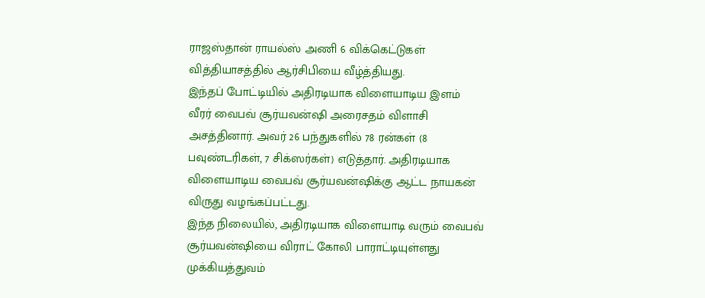ராஜஸ்தான் ராயல்ஸ் அணி 6 விக்கெட்டுகள் வித்தியாசத்தில் ஆர்சிபியை வீழ்த்தியது.
இந்தப் போட்டியில் அதிரடியாக விளையாடிய இளம் வீரர் வைபவ் சூர்யவன்ஷி அரைசதம் விளாசி அசத்தினார். அவர் 26 பந்துகளில் 78 ரன்கள் (8 பவுண்டரிகள், 7 சிக்ஸர்கள்) எடுத்தார். அதிரடியாக விளையாடிய வைபவ் சூர்யவன்ஷிக்கு ஆட்ட நாயகன் விருது வழங்கப்பட்டது.
இந்த நிலையில், அதிரடியாக விளையாடி வரும் வைபவ் சூர்யவன்ஷியை விராட் கோலி பாராட்டியுள்ளது முக்கியத்துவம்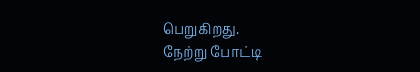பெறுகிறது.
நேற்று போட்டி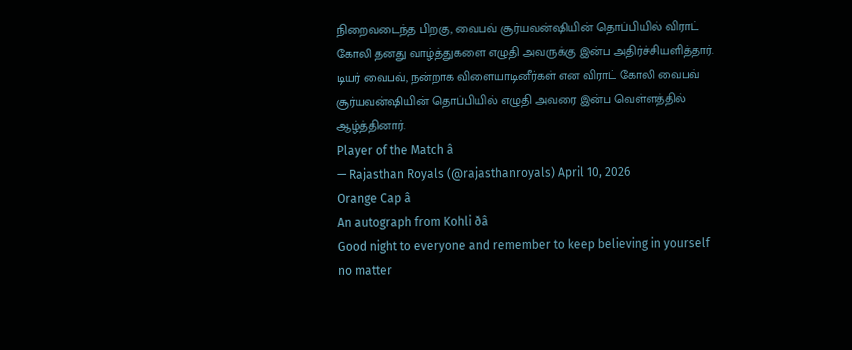நிறைவடைந்த பிறகு, வைபவ் சூர்யவன்ஷியின் தொப்பியில் விராட் கோலி தனது வாழ்த்துகளை எழுதி அவருக்கு இன்ப அதிர்ச்சியளித்தார். டியர் வைபவ், நன்றாக விளையாடினீர்கள் என விராட் கோலி வைபவ் சூர்யவன்ஷியின் தொப்பியில் எழுதி அவரை இன்ப வெள்ளத்தில் ஆழ்த்தினார்.
Player of the Match â
— Rajasthan Royals (@rajasthanroyals) April 10, 2026
Orange Cap â
An autograph from Kohli ðâ
Good night to everyone and remember to keep believing in yourself no matter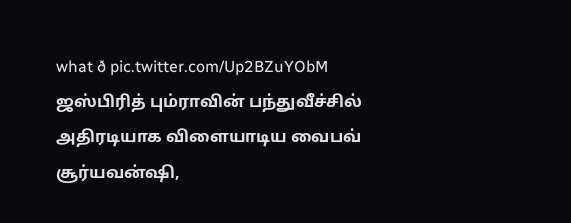what ð pic.twitter.com/Up2BZuYObM
ஜஸ்பிரித் பும்ராவின் பந்துவீச்சில் அதிரடியாக விளையாடிய வைபவ் சூர்யவன்ஷி,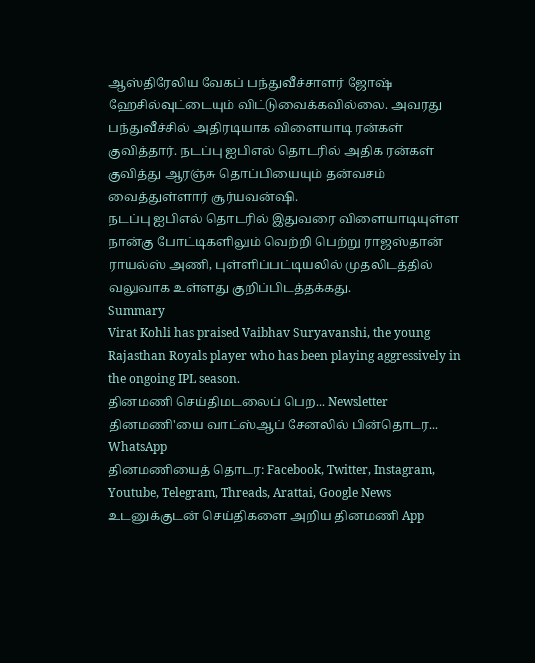ஆஸ்திரேலிய வேகப் பந்துவீச்சாளர் ஜோஷ் ஹேசில்வுட்டையும் விட்டுவைக்கவில்லை. அவரது பந்துவீச்சில் அதிரடியாக விளையாடி ரன்கள் குவித்தார். நடப்பு ஐபிஎல் தொடரில் அதிக ரன்கள் குவித்து ஆரஞ்சு தொப்பியையும் தன்வசம் வைத்துள்ளார் சூர்யவன்ஷி.
நடப்பு ஐபிஎல் தொடரில் இதுவரை விளையாடியுள்ள நான்கு போட்டிகளிலும் வெற்றி பெற்று ராஜஸ்தான் ராயல்ஸ் அணி, புள்ளிப்பட்டியலில் முதலிடத்தில் வலுவாக உள்ளது குறிப்பிடத்தக்கது.
Summary
Virat Kohli has praised Vaibhav Suryavanshi, the young Rajasthan Royals player who has been playing aggressively in the ongoing IPL season.
தினமணி செய்திமடலைப் பெற... Newsletter
தினமணி'யை வாட்ஸ்ஆப் சேனலில் பின்தொடர... WhatsApp
தினமணியைத் தொடர: Facebook, Twitter, Instagram, Youtube, Telegram, Threads, Arattai, Google News
உடனுக்குடன் செய்திகளை அறிய தினமணி App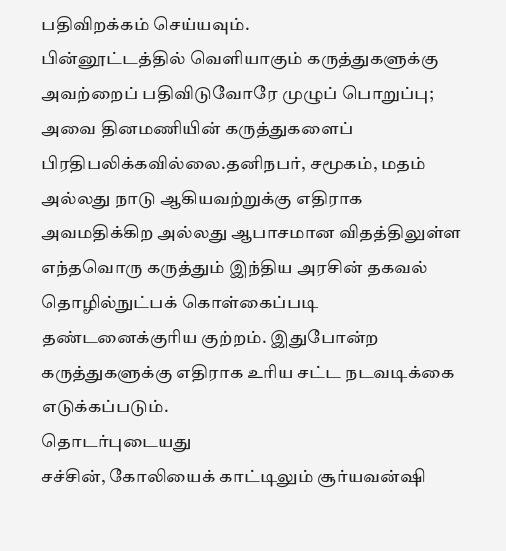பதிவிறக்கம் செய்யவும்.
பின்னூட்டத்தில் வெளியாகும் கருத்துகளுக்கு அவற்றைப் பதிவிடுவோரே முழுப் பொறுப்பு; அவை தினமணியின் கருத்துகளைப் பிரதிபலிக்கவில்லை.தனிநபர், சமூகம், மதம் அல்லது நாடு ஆகியவற்றுக்கு எதிராக அவமதிக்கிற அல்லது ஆபாசமான விதத்திலுள்ள எந்தவொரு கருத்தும் இந்திய அரசின் தகவல் தொழில்நுட்பக் கொள்கைப்படி தண்டனைக்குரிய குற்றம். இதுபோன்ற கருத்துகளுக்கு எதிராக உரிய சட்ட நடவடிக்கை எடுக்கப்படும்.
தொடர்புடையது
சச்சின், கோலியைக் காட்டிலும் சூர்யவன்ஷி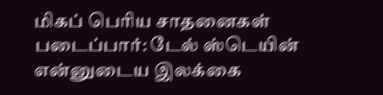மிகப் பெரிய சாதனைகள் படைப்பார்: டேல் ஸ்டெயின்
என்னுடைய இலக்கை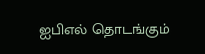ஐபிஎல் தொடங்கும்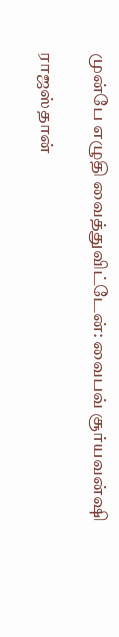முன்பே எழுதி வைத்துவிட்டேன்: வைபவ் சூர்யவன்ஷி

ராஜஸ்தான்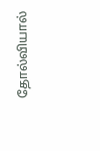தோல்வியால்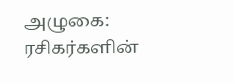அழுகை: ரசிகர்களின்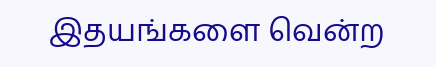இதயங்களை வென்ற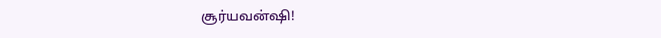சூர்யவன்ஷி!